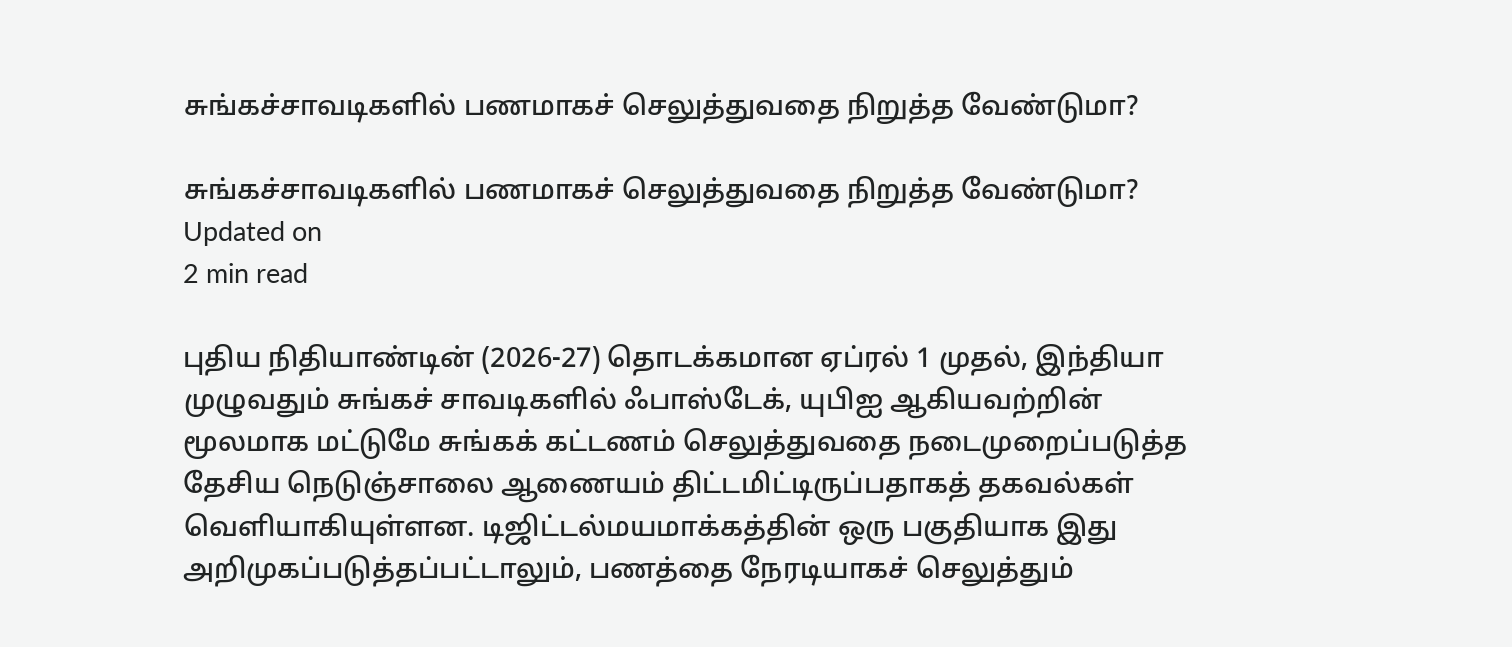சுங்கச்சாவடிகளில் பணமாகச் செலுத்துவதை நிறுத்த வேண்டுமா?

சுங்கச்சாவடிகளில் பணமாகச் செலுத்துவதை நிறுத்த வேண்டுமா?
Updated on
2 min read

புதிய நிதியாண்டின் (2026-27) தொடக்கமான ஏப்ரல் 1 முதல், இந்தியா முழுவதும் சுங்கச் சாவடிகளில் ஃபாஸ்டேக், யுபிஐ ஆகியவற்றின் மூலமாக மட்டுமே சுங்கக் கட்டணம் செலுத்துவதை நடைமுறைப்படுத்த தேசிய நெடுஞ்சாலை ஆணையம் திட்டமிட்டிருப்பதாகத் தகவல்கள் வெளியாகியுள்ளன. டிஜிட்டல்மயமாக்கத்தின் ஒரு பகுதியாக இது அறிமுகப்படுத்தப்பட்டாலும், பணத்தை நேரடியாகச் செலுத்தும்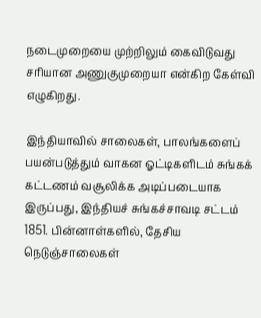நடைமுறையை முற்றிலும் கைவிடுவது சரியான அணுகுமுறையா என்கிற கேள்வி எழுகிறது.

இந்தியாவில் சாலைகள், பாலங்களைப் பயன்படுத்தும் வாகன ஓட்டிகளிடம் சுங்கக் கட்டணம் வசூலிக்க அடிப்படையாக இருப்பது, இந்தியச் சுங்கச்சாவடி சட்டம் 1851. பின்னாள்களில், தேசிய நெடுஞ்சாலைகள்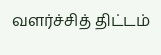வளர்ச்சித் திட்டம்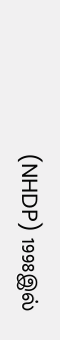(NHDP) 1998இல்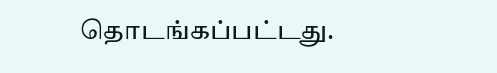தொடங்கப்பட்டது.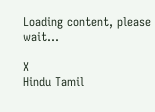Loading content, please wait...

X
Hindu Tamil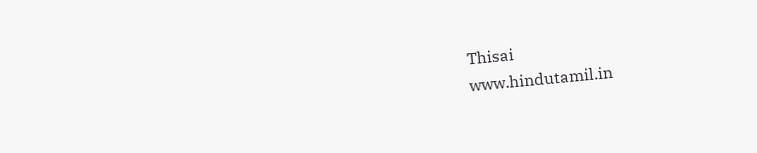Thisai
www.hindutamil.in